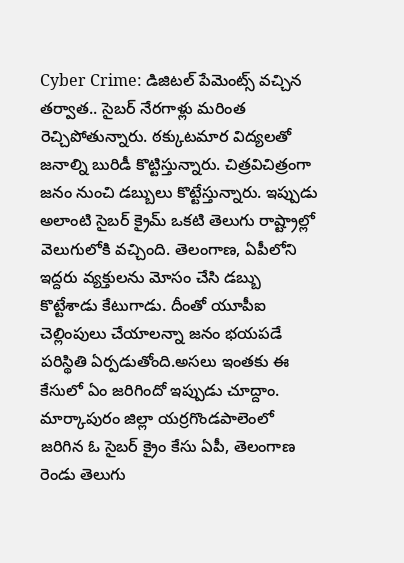Cyber Crime: డిజిటల్ పేమెంట్స్ వచ్చిన తర్వాత.. సైబర్ నేరగాళ్లు మరింత రెచ్చిపోతున్నారు. ఠక్కుటమార విద్యలతో జనాల్ని బురిడీ కొట్టిస్తున్నారు. చిత్రవిచిత్రంగా జనం నుంచి డబ్బులు కొట్టేస్తున్నారు. ఇప్పుడు అలాంటి సైబర్ క్రైమ్ ఒకటి తెలుగు రాష్ట్రాల్లో వెలుగులోకి వచ్చింది. తెలంగాణ, ఏపీలోని ఇద్దరు వ్యక్తులను మోసం చేసి డబ్బు కొట్టేశాడు కేటుగాడు. దీంతో యూపీఐ చెల్లింపులు చేయాలన్నా జనం భయపడే పరిస్థితి ఏర్పడుతోంది.అసలు ఇంతకు ఈ కేసులో ఏం జరిగిందో ఇప్పుడు చూద్దాం.
మార్కాపురం జిల్లా యర్రగొండపాలెంలో జరిగిన ఓ సైబర్ క్రైం కేసు ఏపీ, తెలంగాణ రెండు తెలుగు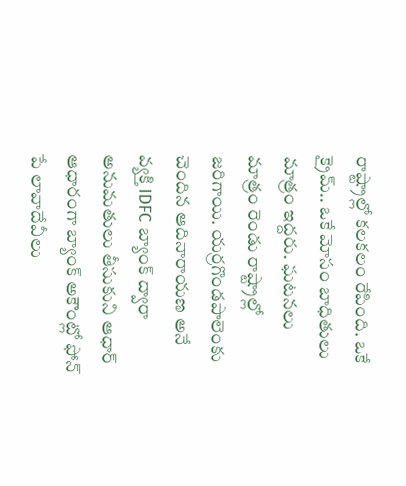రాష్ట్రాల్లో కలకలం రేపింది. ఒకే క్రైమ్.. ఒకే మోసం బాధితులు మాత్రం ఇద్దరు. ఘటనలు మాత్రం రెండు రాష్ట్రాల్లో జరిగాయి. యర్రగొండపాలెంకు చెందిన ఆదినారాయణ అనే వ్యక్తి IDFC బ్యాంక్ ద్వారా అనుమతులు తీసుకుని ఆధార్ ఆధారంగా బ్యాంక్ అకౌంట్లో ఫోన్ పే లావాదేవీలు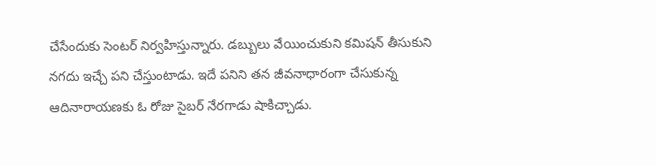చేసేందుకు సెంటర్ నిర్వహిస్తున్నారు. డబ్బులు వేయించుకుని కమిషన్ తీసుకుని నగదు ఇచ్చే పని చేస్తుంటాడు. ఇదే పనిని తన జీవనాధారంగా చేసుకున్న ఆదినారాయణకు ఓ రోజు సైబర్ నేరగాడు షాకిచ్చాడు.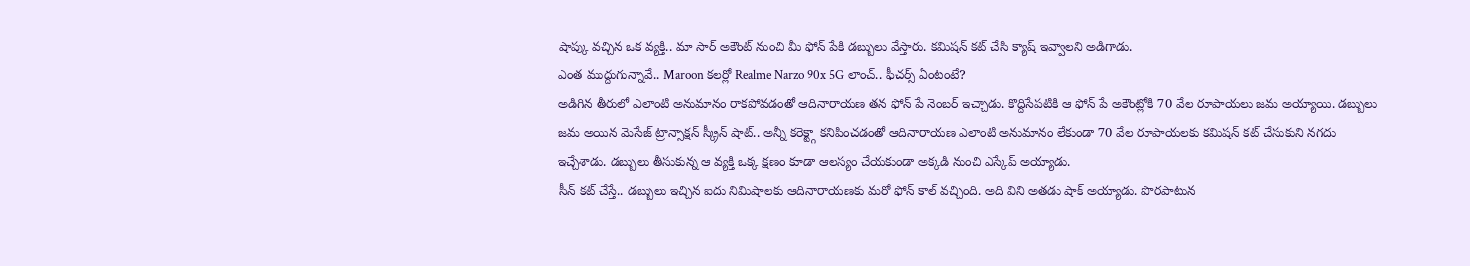షాప్కు వచ్చిన ఒక వ్యక్తి.. మా సార్ అకౌంట్ నుంచి మీ ఫోన్ పేకి డబ్బులు వేస్తారు. కమిషన్ కట్ చేసి క్యాష్ ఇవ్వాలని అడిగాడు.
ఎంత ముద్దుగున్నావే.. Maroon కలర్లో Realme Narzo 90x 5G లాంచ్.. ఫీచర్స్ ఏంటంటే?
అడిగిన తీరులో ఎలాంటి అనుమానం రాకపోవడంతో ఆదినారాయణ తన ఫోన్ పే నెంబర్ ఇచ్చాడు. కొద్దిసేపటికి ఆ ఫోన్ పే అకౌంట్లోకి 70 వేల రూపాయలు జమ అయ్యాయి. డబ్బులు జమ అయిన మెసేజ్ ట్రాన్సాక్షన్ స్క్రీన్ షాట్.. అన్నీ కరెక్ట్గా కనిపించడంతో ఆదినారాయణ ఎలాంటి అనుమానం లేకుండా 70 వేల రూపాయలకు కమిషన్ కట్ చేసుకుని నగదు ఇచ్చేశాడు. డబ్బులు తీసుకున్న ఆ వ్యక్తి ఒక్క క్షణం కూడా ఆలస్యం చేయకుండా అక్కడి నుంచి ఎస్కేప్ అయ్యాడు.
సీన్ కట్ చేస్తే.. డబ్బులు ఇచ్చిన ఐదు నిమిషాలకు ఆదినారాయణకు మరో ఫోన్ కాల్ వచ్చింది. అది విని అతడు షాక్ అయ్యాడు. పొరపాటున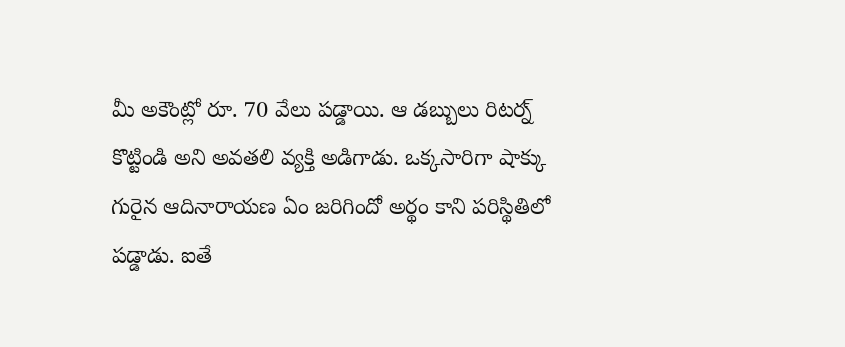మీ అకౌంట్లో రూ. 70 వేలు పడ్డాయి. ఆ డబ్బులు రిటర్న్ కొట్టిండి అని అవతలి వ్యక్తి అడిగాడు. ఒక్కసారిగా షాక్కు గురైన ఆదినారాయణ ఏం జరిగిందో అర్థం కాని పరిస్థితిలో పడ్డాడు. ఐతే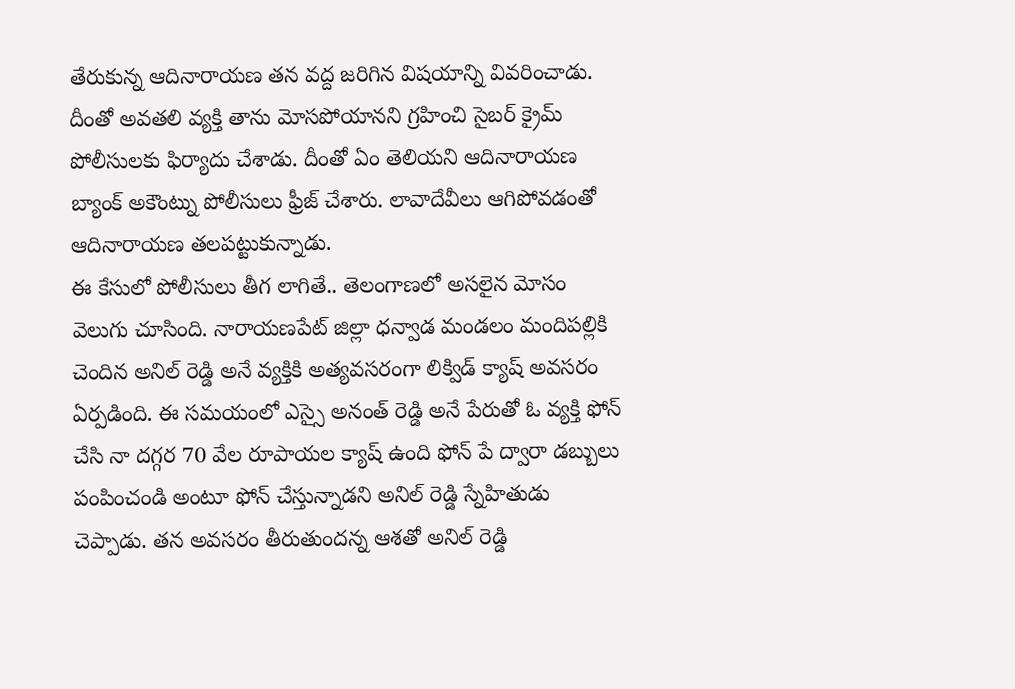తేరుకున్న ఆదినారాయణ తన వద్ద జరిగిన విషయాన్ని వివరించాడు. దీంతో అవతలి వ్యక్తి తాను మోసపోయానని గ్రహించి సైబర్ క్రైమ్ పోలీసులకు ఫిర్యాదు చేశాడు. దీంతో ఏం తెలియని ఆదినారాయణ బ్యాంక్ అకౌంట్ను పోలీసులు ఫ్రీజ్ చేశారు. లావాదేవీలు ఆగిపోవడంతో ఆదినారాయణ తలపట్టుకున్నాడు.
ఈ కేసులో పోలీసులు తీగ లాగితే.. తెలంగాణలో అసలైన మోసం వెలుగు చూసింది. నారాయణపేట్ జిల్లా ధన్వాడ మండలం మందిపల్లికి చెందిన అనిల్ రెడ్డి అనే వ్యక్తికి అత్యవసరంగా లిక్విడ్ క్యాష్ అవసరం ఏర్పడింది. ఈ సమయంలో ఎస్సై అనంత్ రెడ్డి అనే పేరుతో ఓ వ్యక్తి ఫోన్ చేసి నా దగ్గర 70 వేల రూపాయల క్యాష్ ఉంది ఫోన్ పే ద్వారా డబ్బులు పంపించండి అంటూ ఫోన్ చేస్తున్నాడని అనిల్ రెడ్డి స్నేహితుడు చెప్పాడు. తన అవసరం తీరుతుందన్న ఆశతో అనిల్ రెడ్డి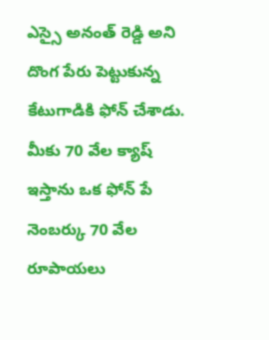ఎస్సై అనంత్ రెడ్డి అని దొంగ పేరు పెట్టుకున్న కేటుగాడికి ఫోన్ చేశాడు. మీకు 70 వేల క్యాష్ ఇస్తాను ఒక ఫోన్ పే నెంబర్కు 70 వేల రూపాయలు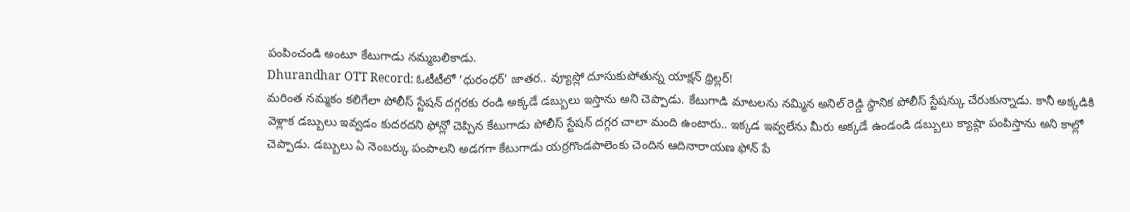పంపించండి అంటూ కేటుగాడు నమ్మబలికాడు.
Dhurandhar OTT Record: ఓటీటీలో ‘ధురంధర్’ జాతర.. వ్యూస్లో దూసుకుపోతున్న యాక్షన్ థ్రిల్లర్!
మరింత నమ్మకం కలిగేలా పోలీస్ స్టేషన్ దగ్గరకు రండి అక్కడే డబ్బులు ఇస్తాను అని చెప్పాడు. కేటుగాడి మాటలను నమ్మిన అనిల్ రెడ్డి స్థానిక పోలీస్ స్టేషన్కు చేరుకున్నాడు. కానీ అక్కడికి వెళ్లాక డబ్బులు ఇవ్వడం కుదరదని ఫోన్లో చెప్పిన కేటుగాడు పోలీస్ స్టేషన్ దగ్గర చాలా మంది ఉంటారు.. ఇక్కడ ఇవ్వలేను మీరు అక్కడే ఉండండి డబ్బులు క్యాష్గా పంపిస్తాను అని కాల్లో చెప్పాడు. డబ్బులు ఏ నెంబర్కు పంపాలని అడగగా కేటుగాడు యర్రగొండపాలెంకు చెందిన ఆదినారాయణ ఫోన్ పే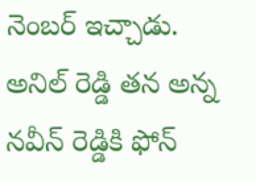నెంబర్ ఇచ్చాడు. అనిల్ రెడ్డి తన అన్న నవీన్ రెడ్డికి ఫోన్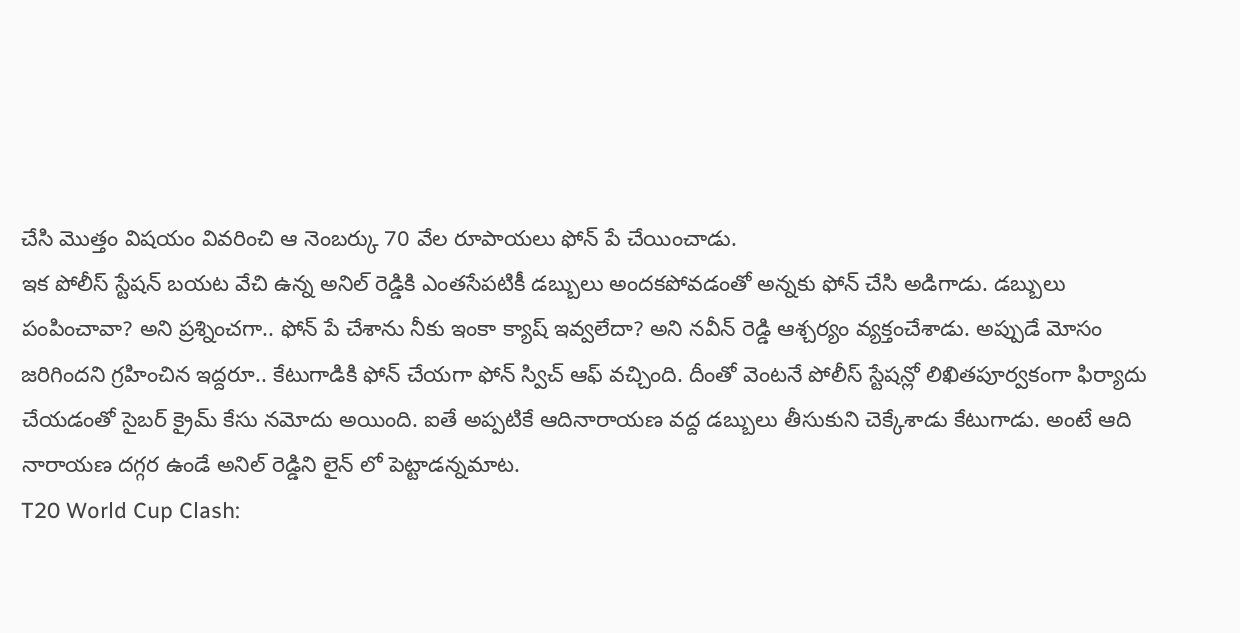చేసి మొత్తం విషయం వివరించి ఆ నెంబర్కు 70 వేల రూపాయలు ఫోన్ పే చేయించాడు.
ఇక పోలీస్ స్టేషన్ బయట వేచి ఉన్న అనిల్ రెడ్డికి ఎంతసేపటికీ డబ్బులు అందకపోవడంతో అన్నకు ఫోన్ చేసి అడిగాడు. డబ్బులు పంపించావా? అని ప్రశ్నించగా.. ఫోన్ పే చేశాను నీకు ఇంకా క్యాష్ ఇవ్వలేదా? అని నవీన్ రెడ్డి ఆశ్చర్యం వ్యక్తంచేశాడు. అప్పుడే మోసం జరిగిందని గ్రహించిన ఇద్దరూ.. కేటుగాడికి ఫోన్ చేయగా ఫోన్ స్విచ్ ఆఫ్ వచ్చింది. దీంతో వెంటనే పోలీస్ స్టేషన్లో లిఖితపూర్వకంగా ఫిర్యాదు చేయడంతో సైబర్ క్రైమ్ కేసు నమోదు అయింది. ఐతే అప్పటికే ఆదినారాయణ వద్ద డబ్బులు తీసుకుని చెక్కేశాడు కేటుగాడు. అంటే ఆది నారాయణ దగ్గర ఉండే అనిల్ రెడ్డిని లైన్ లో పెట్టాడన్నమాట.
T20 World Cup Clash: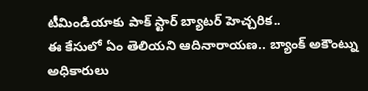టీమిండియాకు పాక్ స్టార్ బ్యాటర్ హెచ్చరిక..
ఈ కేసులో ఏం తెలియని ఆదినారాయణ.. బ్యాంక్ అకౌంట్ను అధికారులు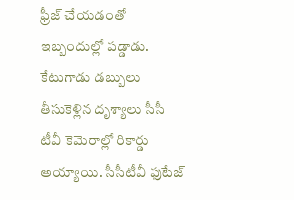ఫ్రీజ్ చేయడంతో ఇబ్బందుల్లో పడ్డాడు. కేటుగాడు డబ్బులు తీసుకెళ్లిన దృశ్యాలు సీసీ టీవీ కెమెరాల్లో రికార్డు అయ్యాయి. సీసీటీవీ ఫుటేజ్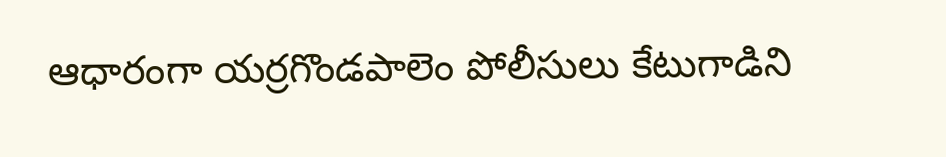ఆధారంగా యర్రగొండపాలెం పోలీసులు కేటుగాడిని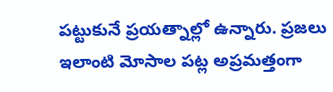పట్టుకునే ప్రయత్నాల్లో ఉన్నారు. ప్రజలు ఇలాంటి మోసాల పట్ల అప్రమత్తంగా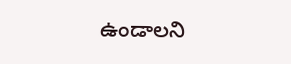ఉండాలని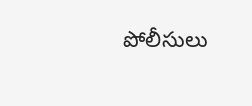పోలీసులు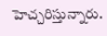హెచ్చరిస్తున్నారు.